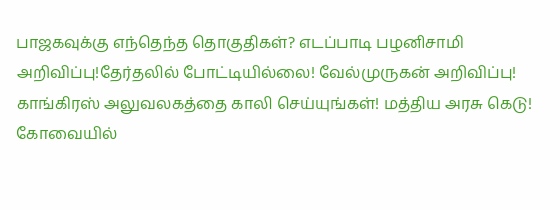பாஜகவுக்கு எந்தெந்த தொகுதிகள்? எடப்பாடி பழனிசாமி அறிவிப்பு!தேர்தலில் போட்டியில்லை! வேல்முருகன் அறிவிப்பு! காங்கிரஸ் அலுவலகத்தை காலி செய்யுங்கள்! மத்திய அரசு கெடு! கோவையில்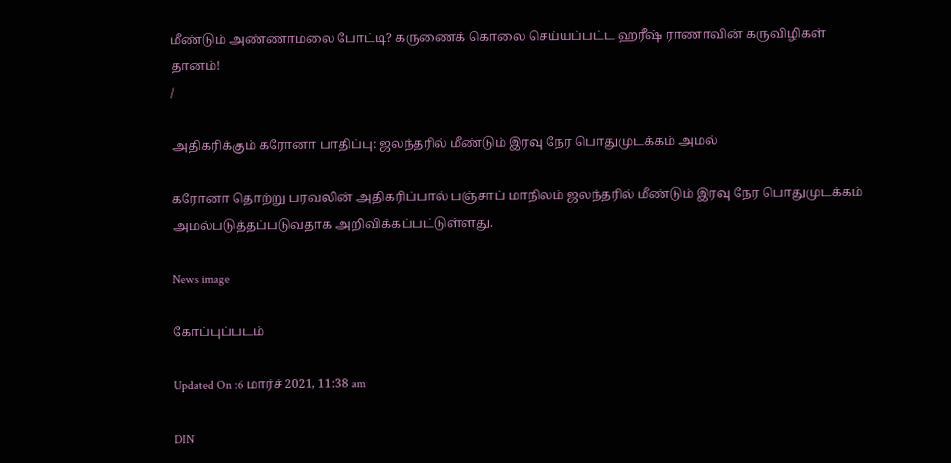மீண்டும் அண்ணாமலை போட்டி? கருணைக் கொலை செய்யப்பட்ட ஹரீஷ் ராணாவின் கருவிழிகள் தானம்!
/

அதிகரிக்கும் கரோனா பாதிப்பு: ஜலந்தரில் மீண்டும் இரவு நேர பொதுமுடக்கம் அமல்

கரோனா தொற்று பரவலின் அதிகரிப்பால் பஞ்சாப் மாநிலம் ஜலந்தரில் மீண்டும் இரவு நேர பொதுமுடக்கம் அமல்படுத்தப்படுவதாக அறிவிக்கப்பட்டுள்ளது.

News image

கோப்புப்படம்

Updated On :6 மார்ச் 2021, 11:38 am

DIN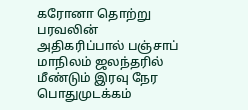கரோனா தொற்று பரவலின் அதிகரிப்பால் பஞ்சாப் மாநிலம் ஜலந்தரில் மீண்டும் இரவு நேர பொதுமுடக்கம்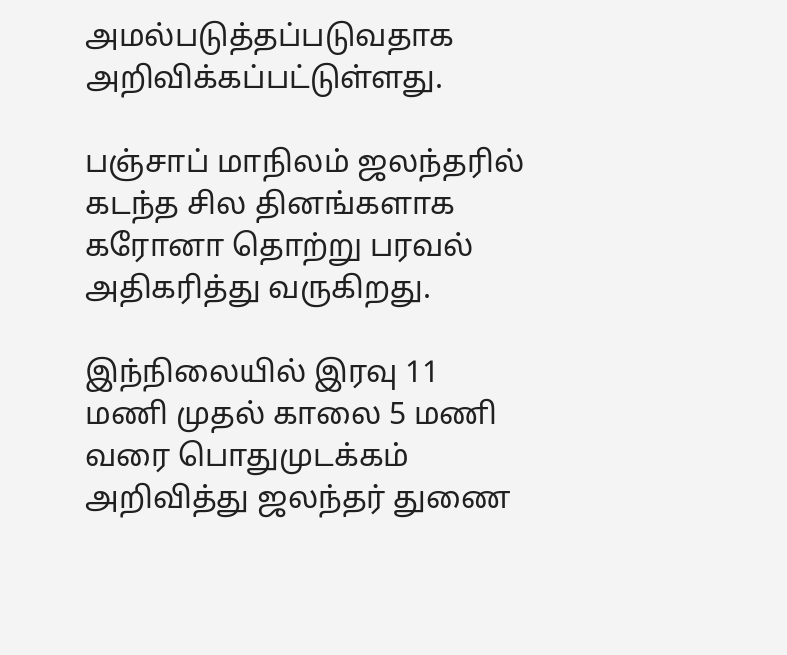அமல்படுத்தப்படுவதாக அறிவிக்கப்பட்டுள்ளது.

பஞ்சாப் மாநிலம் ஜலந்தரில் கடந்த சில தினங்களாக கரோனா தொற்று பரவல் அதிகரித்து வருகிறது.

இந்நிலையில் இரவு 11 மணி முதல் காலை 5 மணி வரை பொதுமுடக்கம் அறிவித்து ஜலந்தர் துணை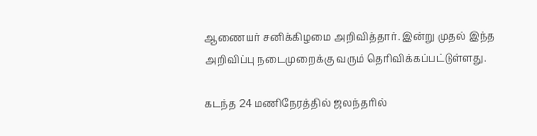ஆணையர் சனிக்கிழமை அறிவித்தார். இன்று முதல் இந்த அறிவிப்பு நடைமுறைக்கு வரும் தெரிவிக்கப்பட்டுள்ளது.

கடந்த 24 மணிநேரத்தில் ஜலந்தரில்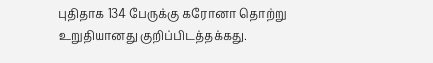புதிதாக 134 பேருக்கு கரோனா தொற்று உறுதியானது குறிப்பிடத்தக்கது.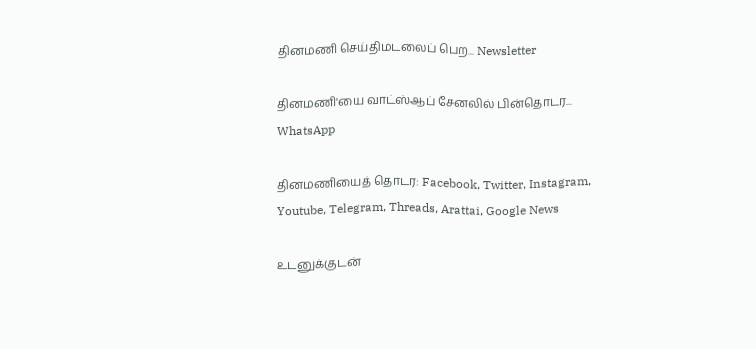தினமணி செய்திமடலைப் பெற... Newsletter

தினமணி'யை வாட்ஸ்ஆப் சேனலில் பின்தொடர... WhatsApp

தினமணியைத் தொடர: Facebook, Twitter, Instagram, Youtube, Telegram, Threads, Arattai, Google News

உடனுக்குடன்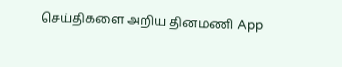செய்திகளை அறிய தினமணி App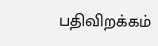பதிவிறக்கம்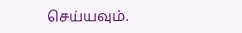செய்யவும்.